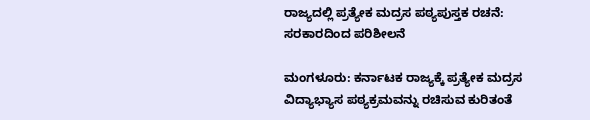ರಾಜ್ಯದಲ್ಲಿ ಪ್ರತ್ಯೇಕ ಮದ್ರಸ ಪಠ್ಯಪುಸ್ತಕ ರಚನೆ: ಸರಕಾರದಿಂದ ಪರಿಶೀಲನೆ

ಮಂಗಳೂರು: ಕರ್ನಾಟಕ ರಾಜ್ಯಕ್ಕೆ ಪ್ರತ್ಯೇಕ ಮದ್ರಸ ವಿದ್ಯಾಭ್ಯಾಸ ಪಠ್ಯಕ್ರಮವನ್ನು ರಚಿಸುವ ಕುರಿತಂತೆ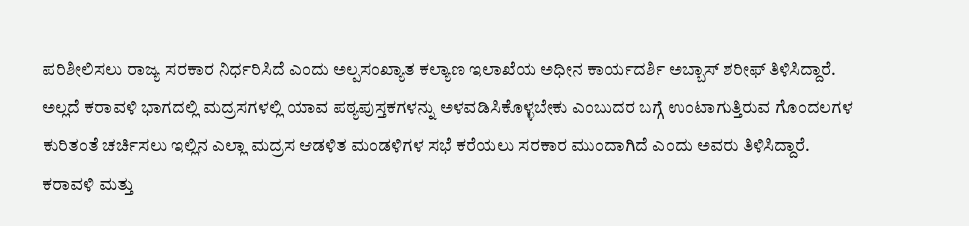ಪರಿಶೀಲಿಸಲು ರಾಜ್ಯ ಸರಕಾರ ನಿರ್ಧರಿಸಿದೆ ಎಂದು ಅಲ್ಪಸಂಖ್ಯಾತ ಕಲ್ಯಾಣ ಇಲಾಖೆಯ ಅಧೀನ ಕಾರ್ಯದರ್ಶಿ ಅಬ್ಬಾಸ್ ಶರೀಫ್ ತಿಳಿಸಿದ್ದಾರೆ.
ಅಲ್ಲದೆ ಕರಾವಳಿ ಭಾಗದಲ್ಲಿ ಮದ್ರಸಗಳಲ್ಲಿ ಯಾವ ಪಠ್ಯಪುಸ್ತಕಗಳನ್ನು ಅಳವಡಿಸಿಕೊಳ್ಳಬೇಕು ಎಂಬುದರ ಬಗ್ಗೆ ಉಂಟಾಗುತ್ತಿರುವ ಗೊಂದಲಗಳ ಕುರಿತಂತೆ ಚರ್ಚಿಸಲು ಇಲ್ಲಿನ ಎಲ್ಲಾ ಮದ್ರಸ ಆಡಳಿತ ಮಂಡಳಿಗಳ ಸಭೆ ಕರೆಯಲು ಸರಕಾರ ಮುಂದಾಗಿದೆ ಎಂದು ಅವರು ತಿಳಿಸಿದ್ದಾರೆ.
ಕರಾವಳಿ ಮತ್ತು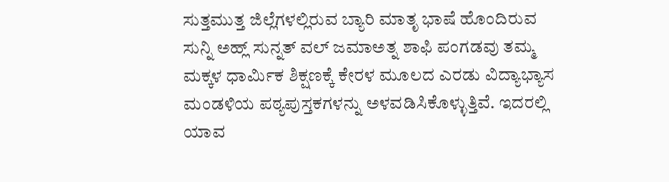ಸುತ್ತಮುತ್ತ ಜಿಲ್ಲೆಗಳಲ್ಲಿರುವ ಬ್ಯಾರಿ ಮಾತೃ ಭಾಷೆ ಹೊಂದಿರುವ ಸುನ್ನಿ ಅಹ್ಲ್ ಸುನ್ನತ್ ವಲ್ ಜಮಾಅತ್ನ ಶಾಫಿ ಪಂಗಡವು ತಮ್ಮ ಮಕ್ಕಳ ಧಾರ್ಮಿಕ ಶಿಕ್ಷಣಕ್ಕೆ ಕೇರಳ ಮೂಲದ ಎರಡು ವಿದ್ಯಾಭ್ಯಾಸ ಮಂಡಳಿಯ ಪಠ್ಯಪುಸ್ತಕಗಳನ್ನು ಅಳವಡಿಸಿಕೊಳ್ಳುತ್ತಿವೆ. ಇದರಲ್ಲಿ ಯಾವ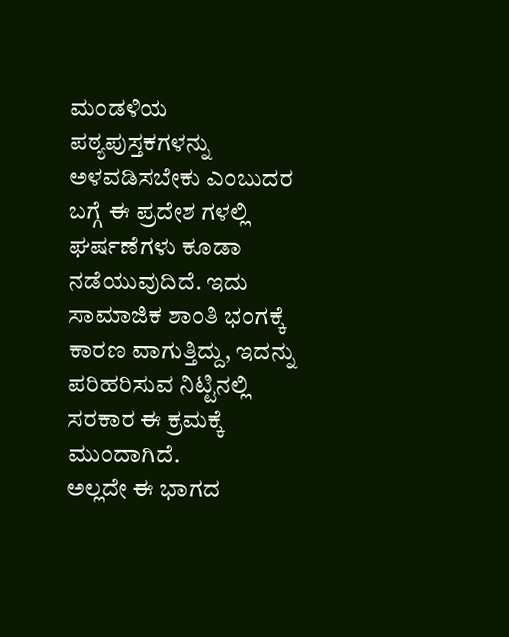ಮಂಡಳಿಯ ಪಠ್ಯಪುಸ್ತಕಗಳನ್ನು ಅಳವಡಿಸಬೇಕು ಎಂಬುದರ ಬಗ್ಗೆ ಈ ಪ್ರದೇಶ ಗಳಲ್ಲಿ ಘರ್ಷಣೆಗಳು ಕೂಡಾ ನಡೆಯುವುದಿದೆ. ಇದು ಸಾಮಾಜಿಕ ಶಾಂತಿ ಭಂಗಕ್ಕೆ ಕಾರಣ ವಾಗುತ್ತಿದ್ದು, ಇದನ್ನು ಪರಿಹರಿಸುವ ನಿಟ್ಟಿನಲ್ಲಿ ಸರಕಾರ ಈ ಕ್ರಮಕ್ಕೆ ಮುಂದಾಗಿದೆ.
ಅಲ್ಲದೇ ಈ ಭಾಗದ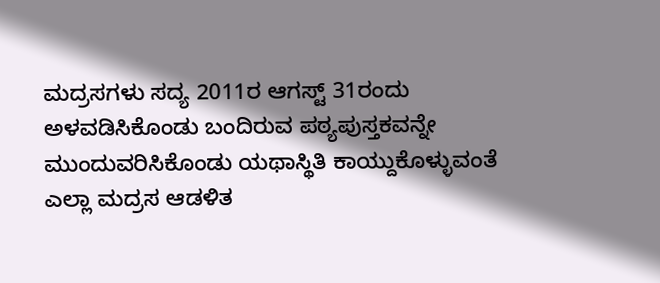ಮದ್ರಸಗಳು ಸದ್ಯ 2011ರ ಆಗಸ್ಟ್ 31ರಂದು ಅಳವಡಿಸಿಕೊಂಡು ಬಂದಿರುವ ಪಠ್ಯಪುಸ್ತಕವನ್ನೇ ಮುಂದುವರಿಸಿಕೊಂಡು ಯಥಾಸ್ಥಿತಿ ಕಾಯ್ದುಕೊಳ್ಳುವಂತೆ ಎಲ್ಲಾ ಮದ್ರಸ ಆಡಳಿತ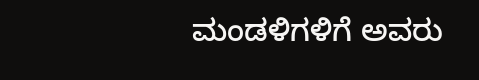ಮಂಡಳಿಗಳಿಗೆ ಅವರು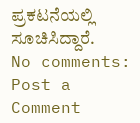ಪ್ರಕಟನೆಯಲ್ಲಿ ಸೂಚಿಸಿದ್ದಾರೆ.
No comments:
Post a Comment